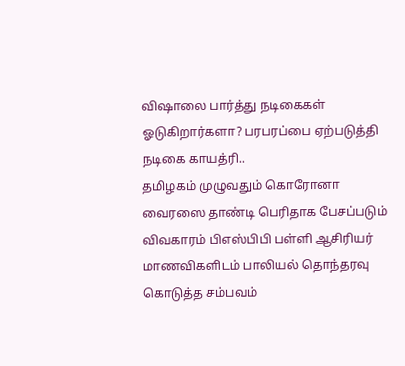விஷாலை பார்த்து நடிகைகள் ஓடுகிறார்களா? பரபரப்பை ஏற்படுத்தி நடிகை காயத்ரி..
தமிழகம் முழுவதும் கொரோனா வைரஸை தாண்டி பெரிதாக பேசப்படும் விவகாரம் பிஎஸ்பிபி பள்ளி ஆசிரியர் மாணவிகளிடம் பாலியல் தொந்தரவு கொடுத்த சம்பவம்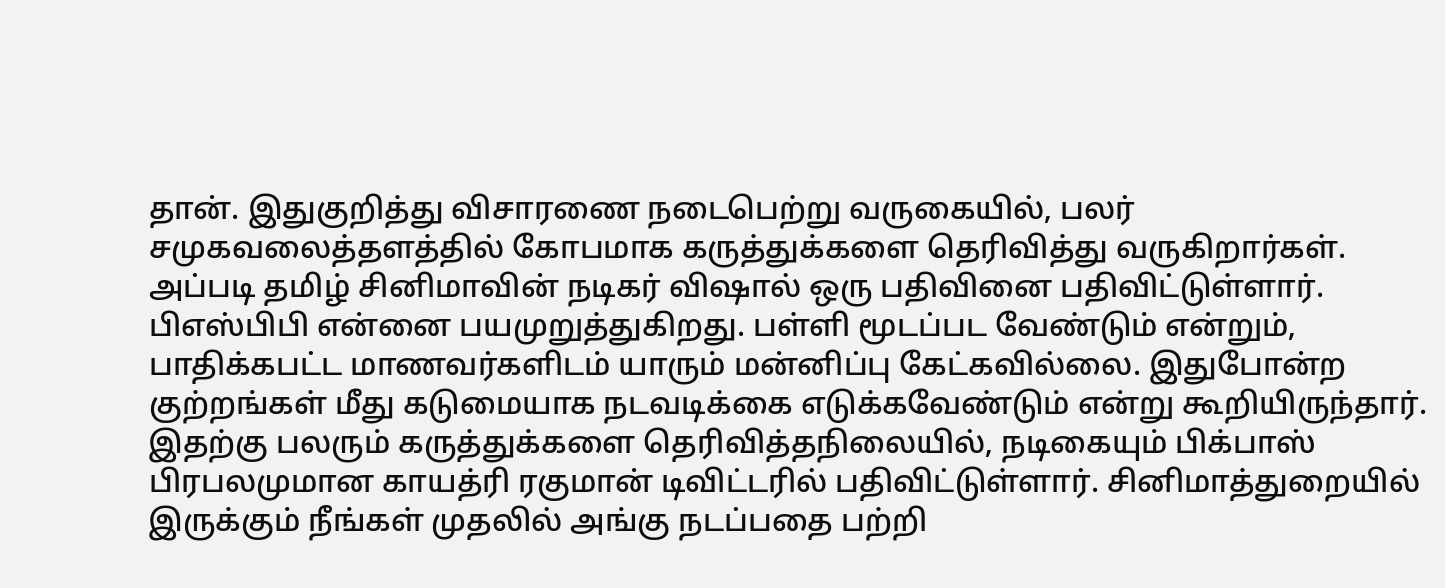தான். இதுகுறித்து விசாரணை நடைபெற்று வருகையில், பலர் சமுகவலைத்தளத்தில் கோபமாக கருத்துக்களை தெரிவித்து வருகிறார்கள். அப்படி தமிழ் சினிமாவின் நடிகர் விஷால் ஒரு பதிவினை பதிவிட்டுள்ளார்.
பிஎஸ்பிபி என்னை பயமுறுத்துகிறது. பள்ளி மூடப்பட வேண்டும் என்றும், பாதிக்கபட்ட மாணவர்களிடம் யாரும் மன்னிப்பு கேட்கவில்லை. இதுபோன்ற குற்றங்கள் மீது கடுமையாக நடவடிக்கை எடுக்கவேண்டும் என்று கூறியிருந்தார்.
இதற்கு பலரும் கருத்துக்களை தெரிவித்தநிலையில், நடிகையும் பிக்பாஸ் பிரபலமுமான காயத்ரி ரகுமான் டிவிட்டரில் பதிவிட்டுள்ளார். சினிமாத்துறையில் இருக்கும் நீங்கள் முதலில் அங்கு நடப்பதை பற்றி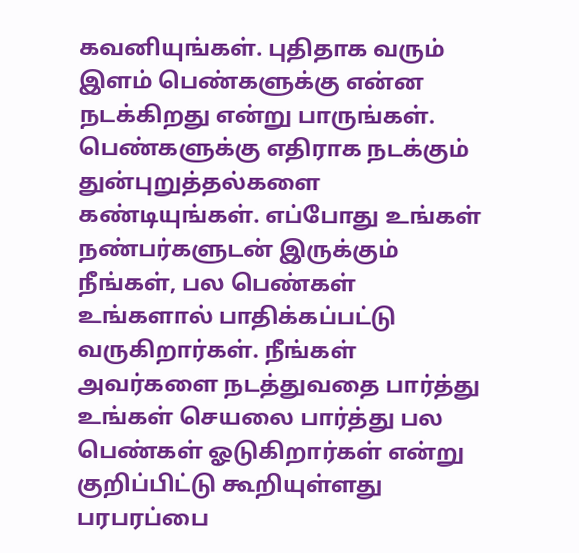கவனியுங்கள். புதிதாக வரும் இளம் பெண்களுக்கு என்ன நடக்கிறது என்று பாருங்கள்.
பெண்களுக்கு எதிராக நடக்கும் துன்புறுத்தல்களை கண்டியுங்கள். எப்போது உங்கள் நண்பர்களுடன் இருக்கும் நீங்கள், பல பெண்கள் உங்களால் பாதிக்கப்பட்டு வருகிறார்கள். நீங்கள் அவர்களை நடத்துவதை பார்த்து உங்கள் செயலை பார்த்து பல பெண்கள் ஓடுகிறார்கள் என்று குறிப்பிட்டு கூறியுள்ளது பரபரப்பை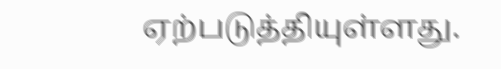ஏற்படுத்தியுள்ளது.